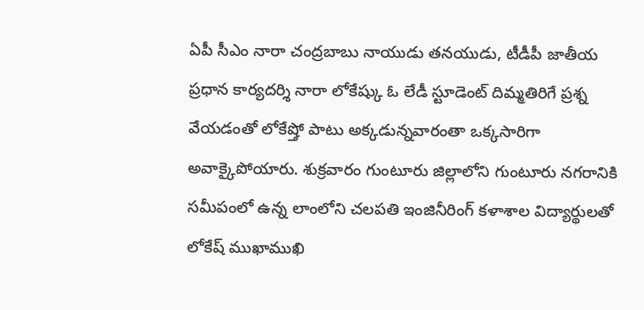ఏపీ సీఎం నారా చంద్రబాబు నాయుడు తనయుడు, టీడీపీ జాతీయ ప్రధాన కార్యదర్శి నారా లోకేష్కు ఓ లేడీ స్టూడెంట్ దిమ్మతిరిగే ప్రశ్న వేయడంతో లోకేష్తో పాటు అక్కడున్నవారంతా ఒక్కసారిగా అవాక్కైపోయారు. శుక్రవారం గుంటూరు జిల్లాలోని గుంటూరు నగరానికి సమీపంలో ఉన్న లాంలోని చలపతి ఇంజినీరింగ్ కళాశాల విద్యార్థులతో లోకేష్ ముఖాముఖి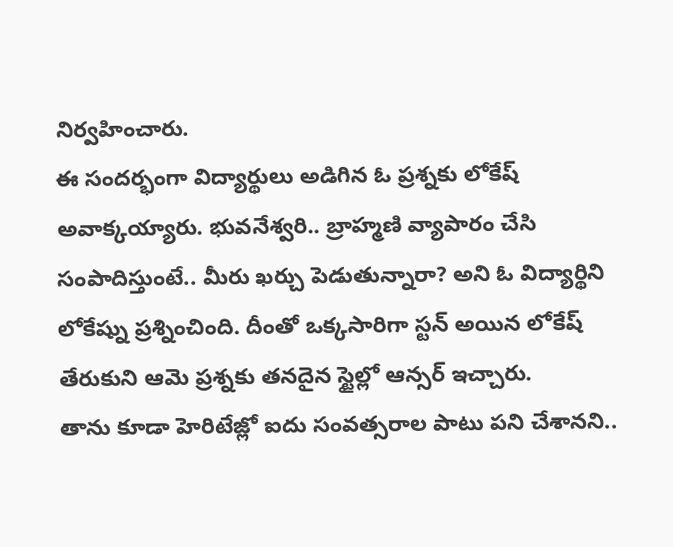నిర్వహించారు.
ఈ సందర్భంగా విద్యార్థులు అడిగిన ఓ ప్రశ్నకు లోకేష్ అవాక్కయ్యారు. భువనేశ్వరి.. బ్రాహ్మణి వ్యాపారం చేసి సంపాదిస్తుంటే.. మీరు ఖర్చు పెడుతున్నారా? అని ఓ విద్యార్థిని లోకేష్ను ప్రశ్నించింది. దీంతో ఒక్కసారిగా స్టన్ అయిన లోకేష్ తేరుకుని ఆమె ప్రశ్నకు తనదైన స్టైల్లో ఆన్సర్ ఇచ్చారు.
తాను కూడా హెరిటేజ్లో ఐదు సంవత్సరాల పాటు పని చేశానని..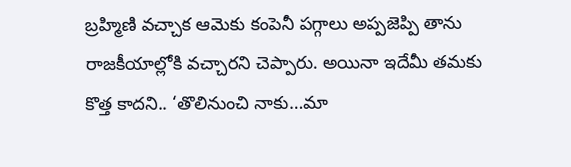బ్రహ్మిణి వచ్చాక ఆమెకు కంపెనీ పగ్గాలు అప్పజెప్పి తాను రాజకీయాల్లోకి వచ్చారని చెప్పారు. అయినా ఇదేమీ తమకు కొత్త కాదని.. ‘తొలినుంచి నాకు…మా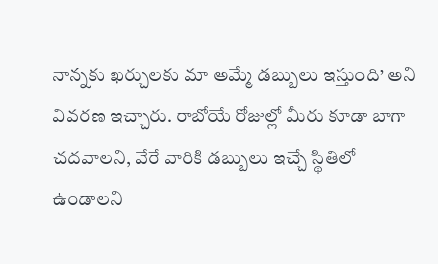నాన్నకు ఖర్చులకు మా అమ్మే డబ్బులు ఇస్తుంది’ అని వివరణ ఇచ్చారు. రాబోయే రోజుల్లో మీరు కూడా బాగా చదవాలని, వేరే వారికి డబ్బులు ఇచ్చే స్థితిలో ఉండాలని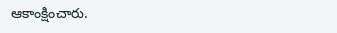ఆకాంక్షించారు.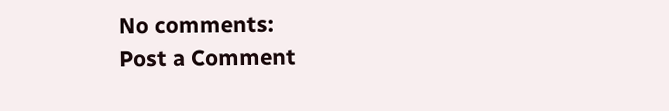No comments:
Post a Comment